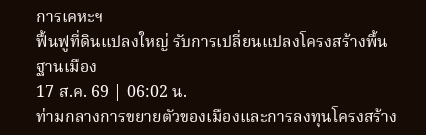การเคหะฯ
ฟื้นฟูที่ดินแปลงใหญ่ รับการเปลี่ยนแปลงโครงสร้างพื้นฐานเมือง
17 ส.ค. 69 | 06:02 น.
ท่ามกลางการขยายตัวของเมืองและการลงทุนโครงสร้าง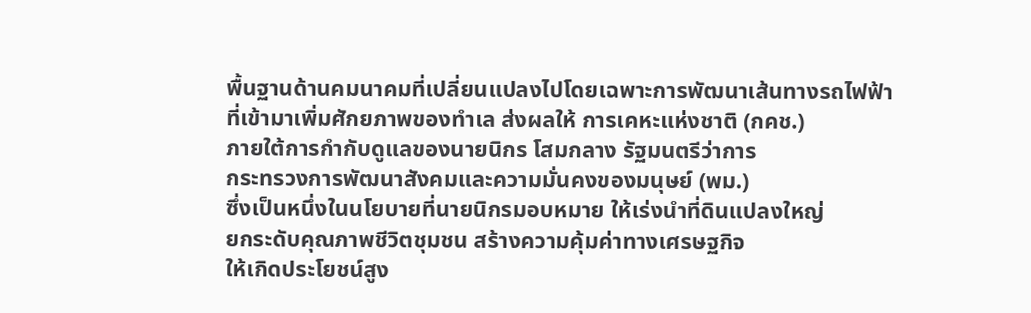พื้นฐานด้านคมนาคมที่เปลี่ยนแปลงไปโดยเฉพาะการพัฒนาเส้นทางรถไฟฟ้า
ที่เข้ามาเพิ่มศักยภาพของทำเล ส่งผลให้ การเคหะแห่งชาติ (กคช.)
ภายใต้การกำกับดูแลของนายนิกร โสมกลาง รัฐมนตรีว่าการ
กระทรวงการพัฒนาสังคมและความมั่นคงของมนุษย์ (พม.)
ซึ่งเป็นหนึ่งในนโยบายที่นายนิกรมอบหมาย ให้เร่งนำที่ดินแปลงใหญ่
ยกระดับคุณภาพชีวิตชุมชน สร้างความคุ้มค่าทางเศรษฐกิจ
ให้เกิดประโยชน์สูง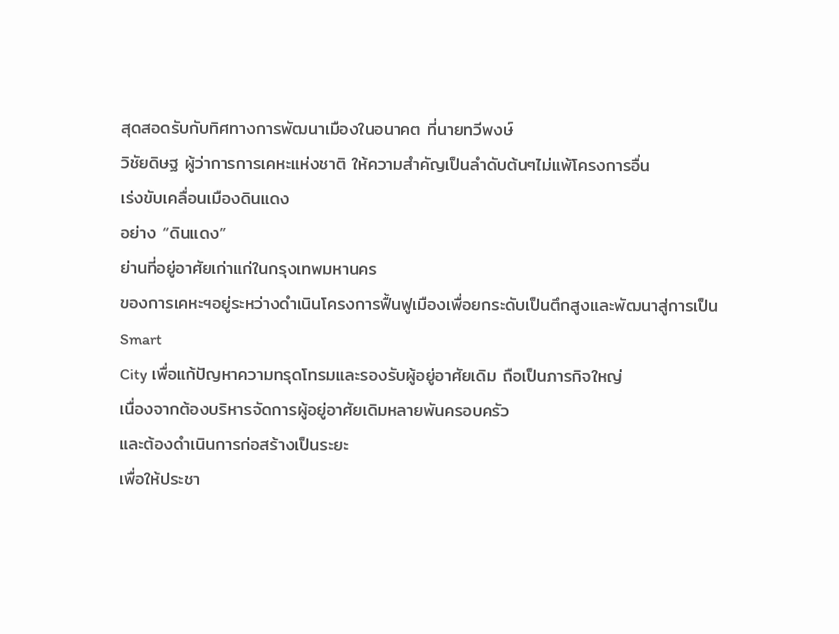สุดสอดรับกับทิศทางการพัฒนาเมืองในอนาคต ที่นายทวีพงษ์
วิชัยดิษฐ ผู้ว่าการการเคหะแห่งชาติ ให้ความสำคัญเป็นลำดับต้นๆไม่แพ้โครงการอื่น
เร่งขับเคลื่อนเมืองดินแดง
อย่าง “ดินแดง”
ย่านที่อยู่อาศัยเก่าแก่ในกรุงเทพมหานคร
ของการเคหะฯอยู่ระหว่างดำเนินโครงการฟื้นฟูเมืองเพื่อยกระดับเป็นตึกสูงและพัฒนาสู่การเป็น
Smart
City เพื่อแก้ปัญหาความทรุดโทรมและรองรับผู้อยู่อาศัยเดิม ถือเป็นภารกิจใหญ่
เนื่องจากต้องบริหารจัดการผู้อยู่อาศัยเดิมหลายพันครอบครัว
และต้องดำเนินการก่อสร้างเป็นระยะ
เพื่อให้ประชา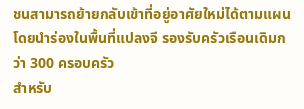ชนสามารถย้ายกลับเข้าที่อยู่อาศัยใหม่ได้ตามแผน
โดยนำร่องในพื้นที่แปลงจี รองรับครัวเรือนเดิมกว่า 300 ครอบครัว
สำหรับ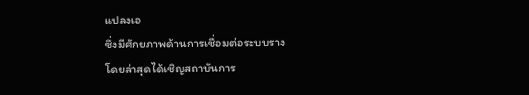แปลงเอ
ซึ่งมีศักยภาพด้านการเชื่อมต่อระบบราง
โดยล่าสุดได้เชิญสถาบันการ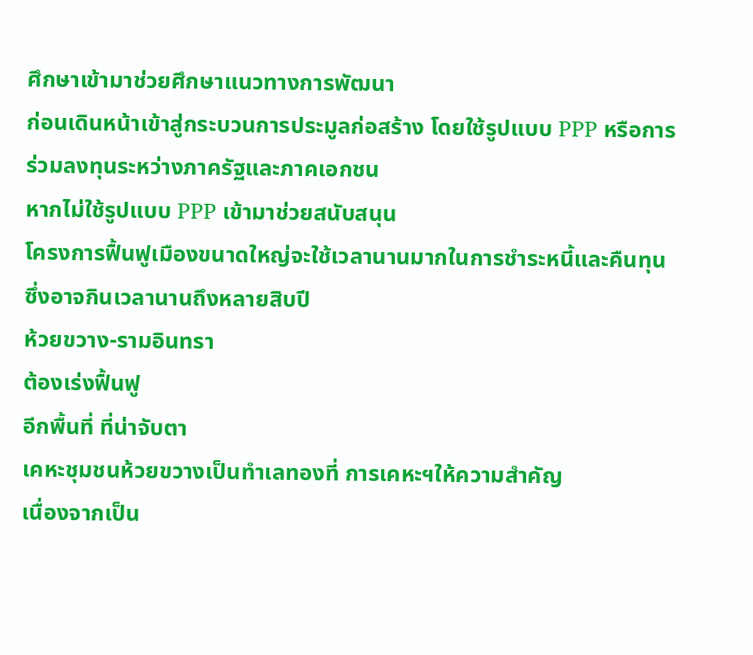ศึกษาเข้ามาช่วยศึกษาแนวทางการพัฒนา
ก่อนเดินหน้าเข้าสู่กระบวนการประมูลก่อสร้าง โดยใช้รูปแบบ PPP หรือการร่วมลงทุนระหว่างภาครัฐและภาคเอกชน
หากไม่ใช้รูปแบบ PPP เข้ามาช่วยสนับสนุน
โครงการฟื้นฟูเมืองขนาดใหญ่จะใช้เวลานานมากในการชำระหนี้และคืนทุน
ซึ่งอาจกินเวลานานถึงหลายสิบปี
ห้วยขวาง-รามอินทรา
ต้องเร่งฟื้นฟู
อีกพื้นที่ ที่น่าจับตา
เคหะชุมชนห้วยขวางเป็นทำเลทองที่ การเคหะฯให้ความสำคัญ
เนื่องจากเป็น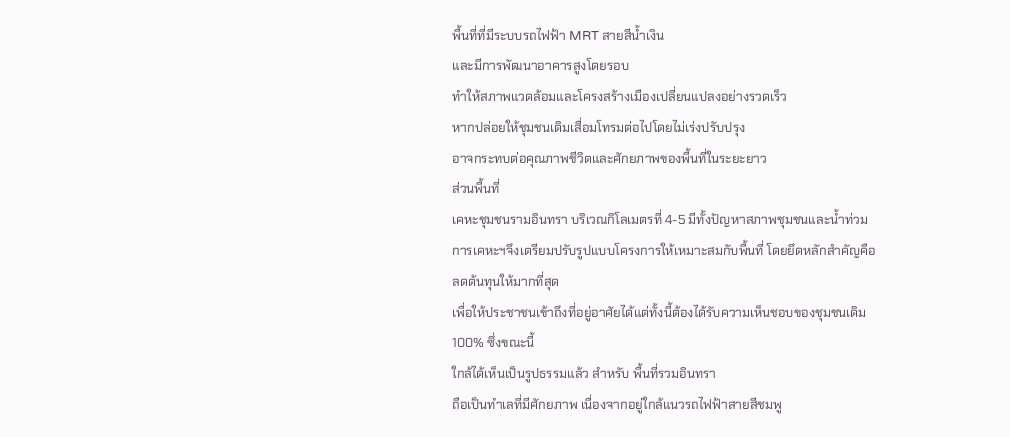พื้นที่ที่มีระบบรถไฟฟ้า MRT สายสีน้ำเงิน
และมีการพัฒนาอาคารสูงโดยรอบ
ทำให้สภาพแวดล้อมและโครงสร้างเมืองเปลี่ยนแปลงอย่างรวดเร็ว
หากปล่อยให้ชุมชนเดิมเสื่อมโทรมต่อไปโดยไม่เร่งปรับปรุง
อาจกระทบต่อคุณภาพชีวิตและศักยภาพของพื้นที่ในระยะยาว
ส่วนพื้นที่
เคหะชุมชนรามอินทรา บริเวณกิโลเมตรที่ 4-5 มีทั้งปัญหาสภาพชุมชนและน้ำท่วม
การเคหะฯจึงเตรียมปรับรูปแบบโครงการให้เหมาะสมกับพื้นที่ โดยยึดหลักสำคัญคือ
ลดต้นทุนให้มากที่สุด
เพื่อให้ประชาชนเข้าถึงที่อยู่อาศัยได้แต่ทั้งนี้ต้องได้รับความเห็นชอบของชุมชนเดิม
100% ซึ่งขณะนี้
ใกล้ได้เห็นเป็นรูปธรรมแล้ว สำหรับ พื้นที่รวมอินทรา
ถือเป็นทำเลที่มีศักยภาพ เนื่องจากอยู่ใกล้แนวรถไฟฟ้าสายสีชมพู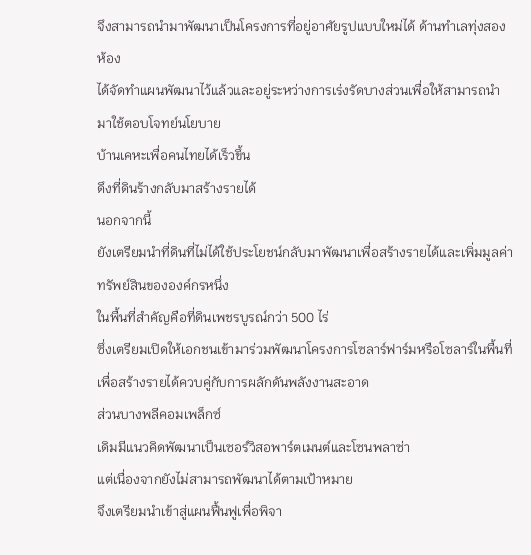จึงสามารถนำมาพัฒนาเป็นโครงการที่อยู่อาศัยรูปแบบใหม่ได้ ด้านทำเลทุ่งสองห้อง
ได้จัดทำแผนพัฒนาไว้แล้วและอยู่ระหว่างการเร่งรัดบางส่วนเพื่อให้สามารถนำมาใช้ตอบโจทย์นโยบาย
บ้านเคหะเพื่อคนไทยได้เร็วขึ้น
ดึงที่ดินร้างกลับมาสร้างรายได้
นอกจากนี้
ยังเตรียมนำที่ดินที่ไม่ได้ใช้ประโยชน์กลับมาพัฒนาเพื่อสร้างรายได้และเพิ่มมูลค่าทรัพย์สินขององค์กรหนึ่ง
ในพื้นที่สำคัญคือที่ดินเพชรบูรณ์กว่า 500 ไร่
ซึ่งเตรียมเปิดให้เอกชนเข้ามาร่วมพัฒนาโครงการโซลาร์ฟาร์มหรือโซลาร์ในพื้นที่
เพื่อสร้างรายได้ควบคู่กับการผลักดันพลังงานสะอาด
ส่วนบางพลีคอมเพล็กซ์
เดิมมีแนวคิดพัฒนาเป็นเซอร์วิสอพาร์ตเมนต์และโซนพลาซ่า
แต่เนื่องจากยังไม่สามารถพัฒนาได้ตามเป้าหมาย
จึงเตรียมนำเข้าสู่แผนฟื้นฟูเพื่อพิจา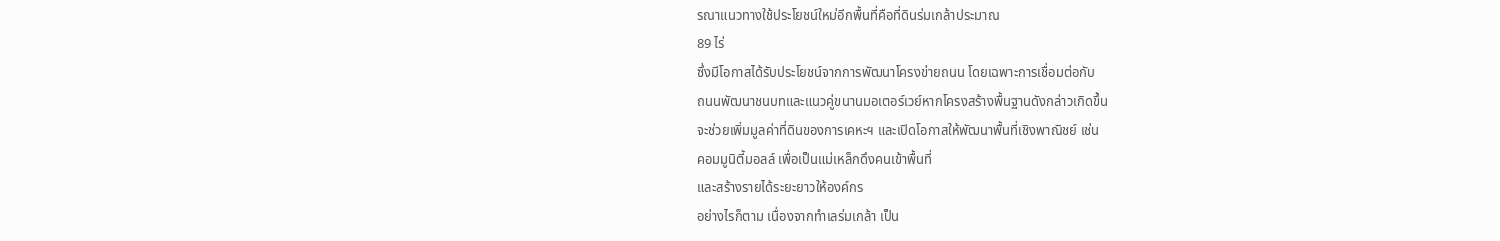รณาแนวทางใช้ประโยชน์ใหม่อีกพื้นที่คือที่ดินร่มเกล้าประมาณ
89 ไร่
ซึ่งมีโอกาสได้รับประโยชน์จากการพัฒนาโครงข่ายถนน โดยเฉพาะการเชื่อมต่อกับ
ถนนพัฒนาชนบทและแนวคู่ขนานมอเตอร์เวย์หากโครงสร้างพื้นฐานดังกล่าวเกิดขึ้น
จะช่วยเพิ่มมูลค่าที่ดินของการเคหะฯ และเปิดโอกาสให้พัฒนาพื้นที่เชิงพาณิชย์ เช่น
คอมมูนิตี้มอลล์ เพื่อเป็นแม่เหล็กดึงคนเข้าพื้นที่
และสร้างรายได้ระยะยาวให้องค์กร
อย่างไรก็ตาม เนื่องจากทำเลร่มเกล้า เป็น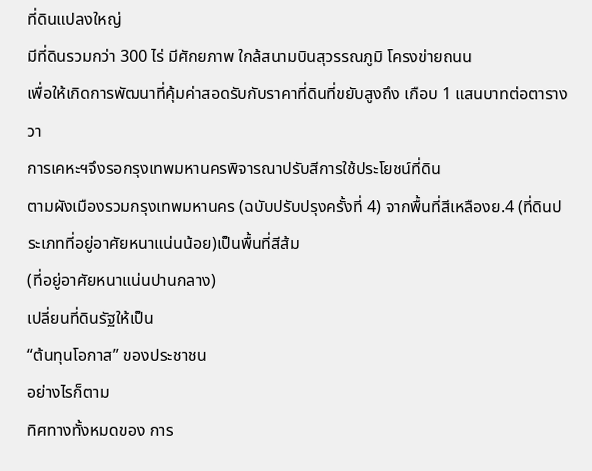ที่ดินแปลงใหญ่
มีที่ดินรวมกว่า 300 ไร่ มีศักยภาพ ใกล้สนามบินสุวรรณภูมิ โครงข่ายถนน
เพื่อให้เกิดการพัฒนาที่คุ้มค่าสอดรับกับราคาที่ดินที่ขยับสูงถึง เกือบ 1 แสนบาทต่อตารางวา
การเคหะฯจึงรอกรุงเทพมหานครพิจารณาปรับสีการใช้ประโยชน์ที่ดิน
ตามผังเมืองรวมกรุงเทพมหานคร (ฉบับปรับปรุงครั้งที่ 4) จากพื้นที่สีเหลืองย.4 (ที่ดินประเภทที่อยู่อาศัยหนาแน่นน้อย)เป็นพื้นที่สีส้ม
(ที่อยู่อาศัยหนาแน่นปานกลาง)
เปลี่ยนที่ดินรัฐให้เป็น
“ต้นทุนโอกาส” ของประชาชน
อย่างไรก็ตาม
ทิศทางทั้งหมดของ การ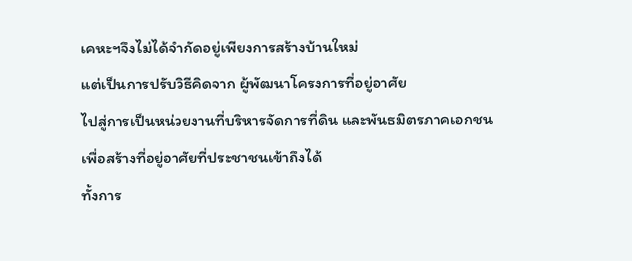เคหะฯจึงไม่ได้จำกัดอยู่เพียงการสร้างบ้านใหม่
แต่เป็นการปรับวิธีคิดจาก ผู้พัฒนาโครงการที่อยู่อาศัย
ไปสู่การเป็นหน่วยงานที่บริหารจัดการที่ดิน และพันธมิตรภาคเอกชน
เพื่อสร้างที่อยู่อาศัยที่ประชาชนเข้าถึงได้
ทั้งการ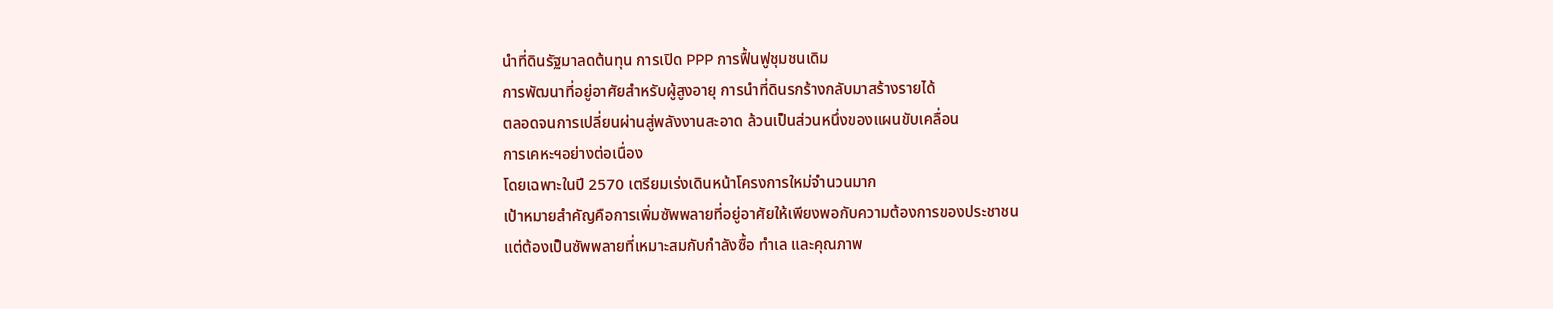นำที่ดินรัฐมาลดต้นทุน การเปิด PPP การฟื้นฟูชุมชนเดิม
การพัฒนาที่อยู่อาศัยสำหรับผู้สูงอายุ การนำที่ดินรกร้างกลับมาสร้างรายได้
ตลอดจนการเปลี่ยนผ่านสู่พลังงานสะอาด ล้วนเป็นส่วนหนึ่งของแผนขับเคลื่อน
การเคหะฯอย่างต่อเนื่อง
โดยเฉพาะในปี 2570 เตรียมเร่งเดินหน้าโครงการใหม่จำนวนมาก
เป้าหมายสำคัญคือการเพิ่มซัพพลายที่อยู่อาศัยให้เพียงพอกับความต้องการของประชาชน
แต่ต้องเป็นซัพพลายที่เหมาะสมกับกำลังซื้อ ทำเล และคุณภาพ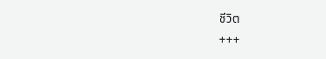ชีวิต
+++